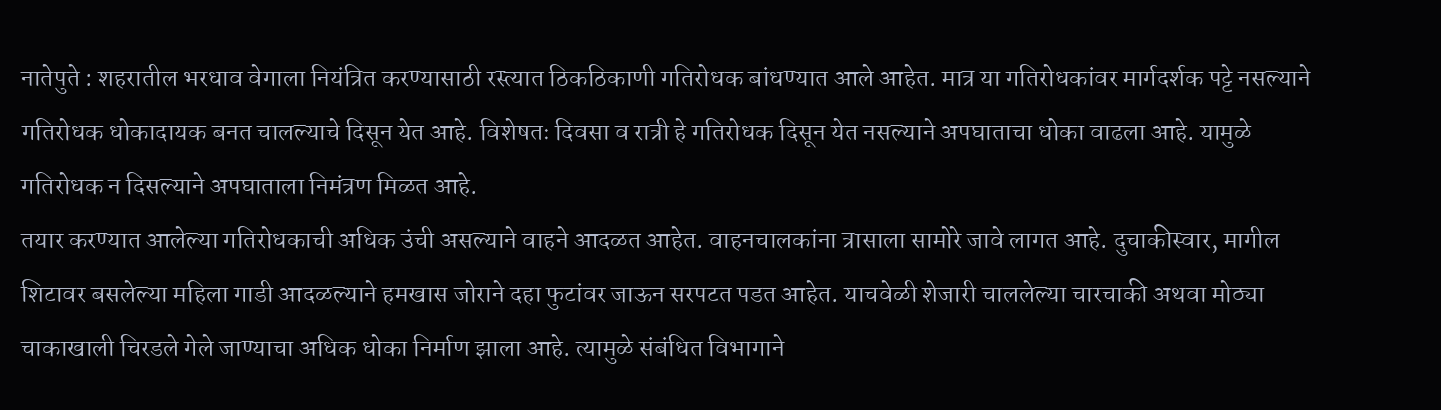नातेपुते : शहरातील भरधाव वेगाला नियंत्रित करण्यासाठी रस्त्यात ठिकठिकाणी गतिरोधक बांधण्यात आले आहेत. मात्र या गतिरोधकांवर मार्गदर्शक पट्टे नसल्याने गतिरोधक धोकादायक बनत चालल्याचे दिसून येत आहे. विशेषतः दिवसा व रात्री हे गतिरोधक दिसून येत नसल्याने अपघाताचा धोका वाढला आहे. यामुळे गतिरोधक न दिसल्याने अपघाताला निमंत्रण मिळत आहे.
तयार करण्यात आलेल्या गतिरोधकाची अधिक उंची असल्याने वाहने आदळत आहेत. वाहनचालकांना त्रासाला सामोरे जावे लागत आहे. दुचाकीस्वार, मागील शिटावर बसलेल्या महिला गाडी आदळल्याने हमखास जोराने दहा फुटांवर जाऊन सरपटत पडत आहेत. याचवेळी शेजारी चाललेल्या चारचाकी अथवा मोठ्या चाकाखाली चिरडले गेले जाण्याचा अधिक धोका निर्माण झाला आहे. त्यामुळे संबंधित विभागाने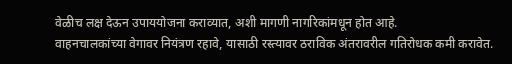वेळीच लक्ष देऊन उपाययोजना कराव्यात, अशी मागणी नागरिकांमधून होत आहे.
वाहनचालकांच्या वेगावर नियंत्रण रहावे, यासाठी रस्त्यावर ठराविक अंतरावरील गतिरोधक कमी करावेत.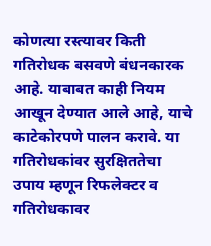कोणत्या रस्त्यावर किती गतिरोधक बसवणे बंधनकारक आहे. याबाबत काही नियम आखून देण्यात आले आहे, याचे काटेकोरपणे पालन करावे. या गतिरोधकांवर सुरक्षिततेचा उपाय म्हणून रिफलेक्टर व गतिरोधकावर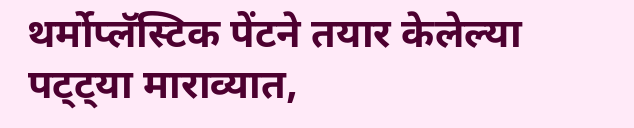थर्मोप्लॅस्टिक पेंटने तयार केलेल्या पट्ट्या माराव्यात,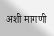अशी मागणी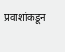प्रवाशांकडून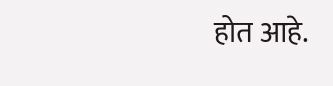होत आहे.